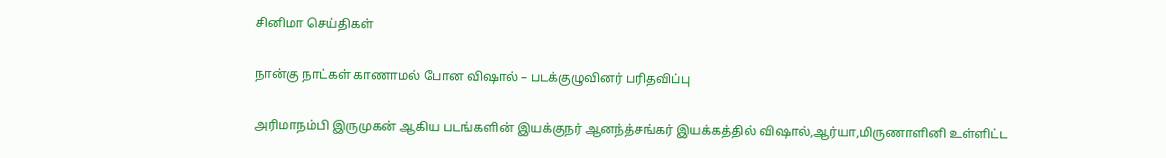சினிமா செய்திகள்

நான்கு நாட்கள் காணாமல் போன விஷால் – படக்குழுவினர் பரிதவிப்பு

அரிமாநம்பி இருமுகன் ஆகிய படங்களின் இயக்குநர் ஆனந்த்சங்கர் இயக்கத்தில் விஷால்,ஆர்யா,மிருணாளினி உள்ளிட்ட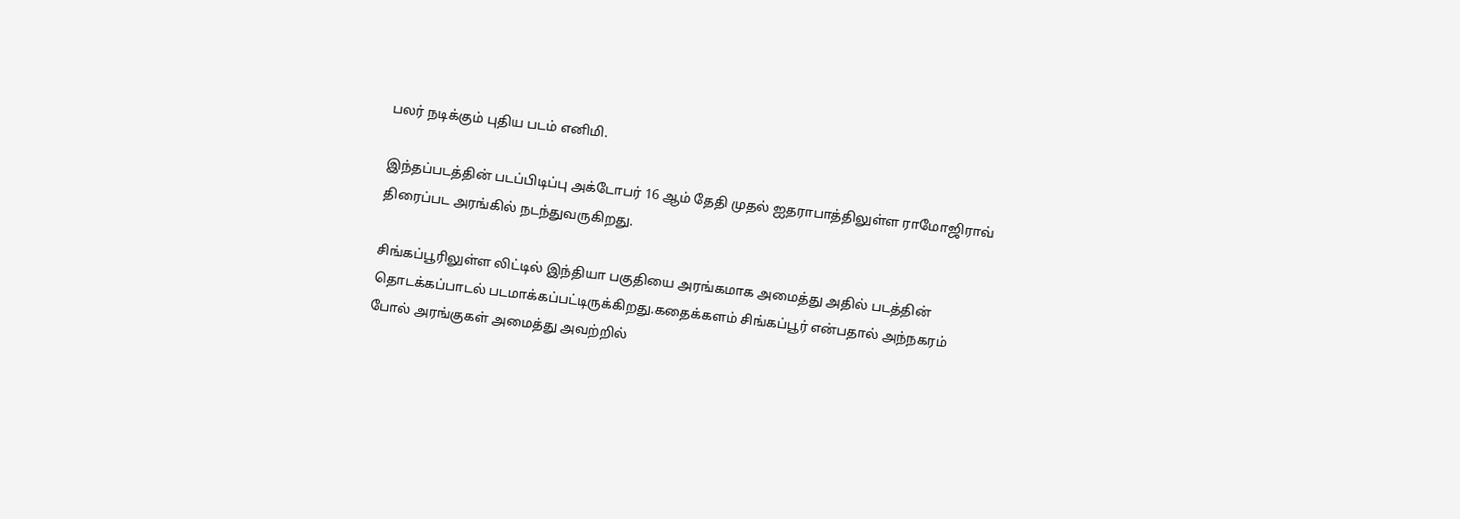பலர் நடிக்கும் புதிய படம் எனிமி.

இந்தப்படத்தின் படப்பிடிப்பு அக்டோபர் 16 ஆம் தேதி முதல் ஐதராபாத்திலுள்ள ராமோஜிராவ் திரைப்பட அரங்கில் நடந்துவருகிறது.

சிங்கப்பூரிலுள்ள லிட்டில் இந்தியா பகுதியை அரங்கமாக அமைத்து அதில் படத்தின் தொடக்கப்பாடல் படமாக்கப்பட்டிருக்கிறது.கதைக்களம் சிங்கப்பூர் என்பதால் அந்நகரம் போல் அரங்குகள் அமைத்து அவற்றில்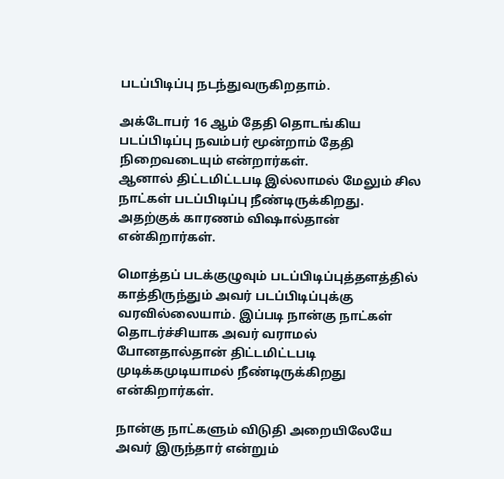படப்பிடிப்பு நடந்துவருகிறதாம்.

அக்டோபர் 16 ஆம் தேதி தொடங்கிய படப்பிடிப்பு நவம்பர் மூன்றாம் தேதி நிறைவடையும் என்றார்கள்.
ஆனால் திட்டமிட்டபடி இல்லாமல் மேலும் சில நாட்கள் படப்பிடிப்பு நீண்டிருக்கிறது.
அதற்குக் காரணம் விஷால்தான் என்கிறார்கள்.

மொத்தப் படக்குழுவும் படப்பிடிப்புத்தளத்தில் காத்திருந்தும் அவர் படப்பிடிப்புக்கு வரவில்லையாம். இப்படி நான்கு நாட்கள் தொடர்ச்சியாக அவர் வராமல் போனதால்தான் திட்டமிட்டபடி முடிக்கமுடியாமல் நீண்டிருக்கிறது என்கிறார்கள்.

நான்கு நாட்களும் விடுதி அறையிலேயே அவர் இருந்தார் என்றும்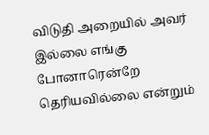விடுதி அறையில் அவர் இல்லை எங்கு போனாரென்றே தெரியவில்லை என்றும்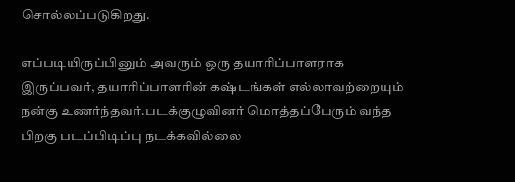சொல்லப்படுகிறது.

எப்படியிருப்பினும் அவரும் ஒரு தயாரிப்பாளராக இருப்பவர், தயாரிப்பாளரின் கஷ்டங்கள் எல்லாவற்றையும் நன்கு உணர்ந்தவர்.படக்குழுவினர் மொத்தப்பேரும் வந்த பிறகு படப்பிடிப்பு நடக்கவில்லை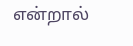என்றால்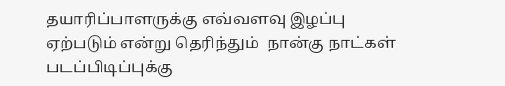தயாரிப்பாளருக்கு எவ்வளவு இழப்பு ஏற்படும் என்று தெரிந்தும்  நான்கு நாட்கள் படப்பிடிப்புக்கு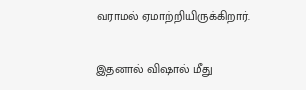வராமல் ஏமாற்றியிருக்கிறார்.

இதனால் விஷால் மீது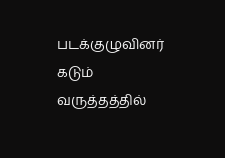படக்குழுவினர் கடும் வருத்தத்தில்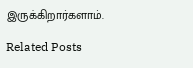இருக்கிறார்களாம்.

Related Posts